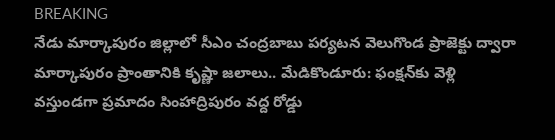BREAKING
నేడు మార్కాపురం జిల్లాలో సీఎం చంద్రబాబు పర్యటన వెలుగొండ ప్రాజెక్టు ద్వారా మార్కాపురం ప్రాంతానికి కృష్ణా జలాలు.. మేడికొండూరు: ఫంక్షన్‌కు వెళ్లి వస్తుండగా ప్రమాదం సింహాద్రిపురం వద్ద రోడ్డు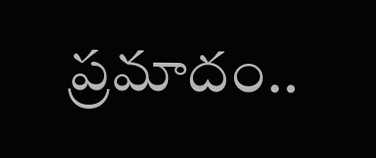ప్రమాదం..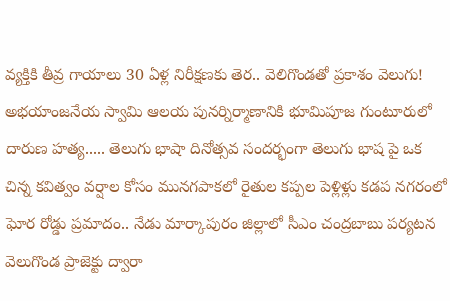వ్యక్తికి తీవ్ర గాయాలు 30 ఏళ్ల నిరీక్షణకు తెర.. వెలిగొండతో ప్రకాశం వెలుగు! అభయాంజనేయ స్వామి ఆలయ పునర్నిర్మాణానికి భూమిపూజ గుంటూరులో దారుణ హత్య..... తెలుగు భాషా దినోత్సవ సందర్భంగా తెలుగు భాష పై ఒక చిన్న కవిత్వం వర్షాల కోసం మునగపాకలో రైతుల కప్పల పెళ్లిళ్లు కడప నగరంలో ఘోర రోడ్డు ప్రమాదం.. నేడు మార్కాపురం జిల్లాలో సీఎం చంద్రబాబు పర్యటన వెలుగొండ ప్రాజెక్టు ద్వారా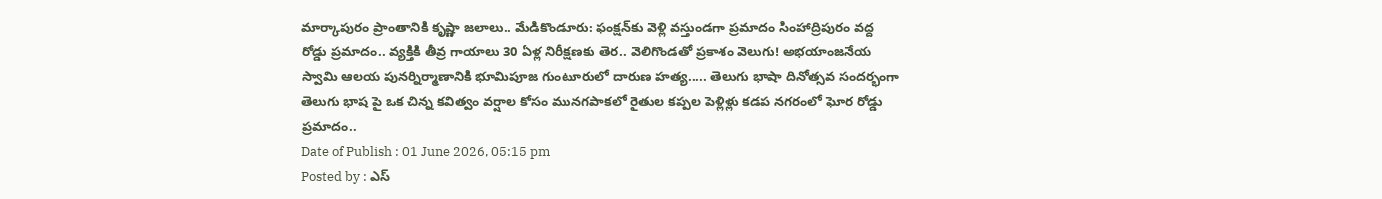మార్కాపురం ప్రాంతానికి కృష్ణా జలాలు.. మేడికొండూరు: ఫంక్షన్‌కు వెళ్లి వస్తుండగా ప్రమాదం సింహాద్రిపురం వద్ద రోడ్డు ప్రమాదం.. వ్యక్తికి తీవ్ర గాయాలు 30 ఏళ్ల నిరీక్షణకు తెర.. వెలిగొండతో ప్రకాశం వెలుగు! అభయాంజనేయ స్వామి ఆలయ పునర్నిర్మాణానికి భూమిపూజ గుంటూరులో దారుణ హత్య..... తెలుగు భాషా దినోత్సవ సందర్భంగా తెలుగు భాష పై ఒక చిన్న కవిత్వం వర్షాల కోసం మునగపాకలో రైతుల కప్పల పెళ్లిళ్లు కడప నగరంలో ఘోర రోడ్డు ప్రమాదం..
Date of Publish : 01 June 2026, 05:15 pm
Posted by : ఎస్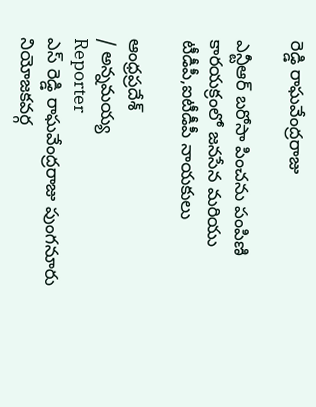రెడ్డి రాఘవేంద్రరాజు

ఎన్టీఆర్ బరోసా పించను పంపిణి కారయక్రంలో జనసేన మరియు టీడీపీ,ఐటీడీపీ నాయకులు

ఆంధ్రప్రదేశ్
/ అన్నమయ్య
Reporter
ఎస్ రెడ్డి రాఘవేంద్రరాజు పుంగనూరు నియోజకవర్గ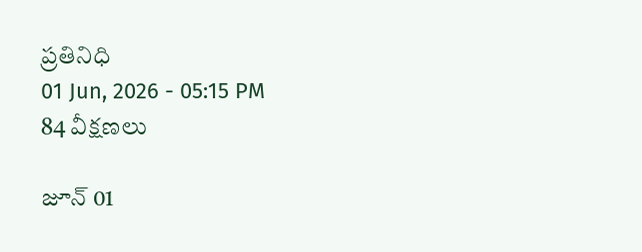ప్రతినిధి
01 Jun, 2026 - 05:15 PM
84 వీక్షణలు

జూన్ 01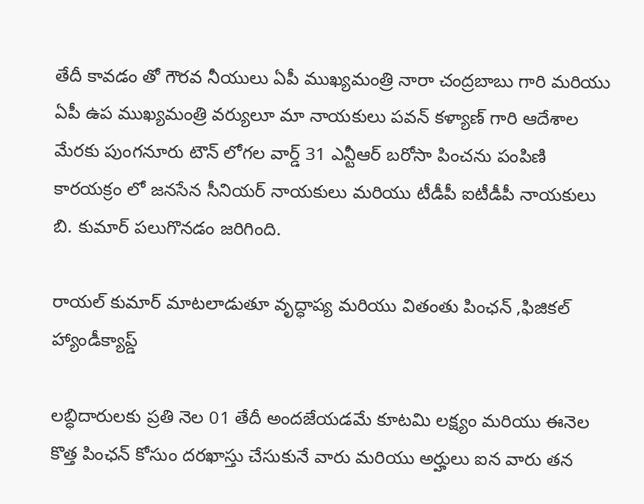తేదీ కావడం తో గౌరవ నీయులు ఏపీ ముఖ్యమంత్రి నారా చంద్రబాబు గారి మరియు ఏపీ ఉప ముఖ్యమంత్రి వర్యులూ మా నాయకులు పవన్ కళ్యాణ్ గారి ఆదేశాల మేరకు పుంగనూరు టౌన్ లోగల వార్డ్ 31 ఎన్టీఆర్ బరోసా పించను పంపిణి కారయక్రం లో జనసేన సీనియర్ నాయకులు మరియు టీడీపీ ఐటీడీపీ నాయకులు బి. కుమార్ పలుగొనడం జరిగింది.

రాయల్ కుమార్ మాటలాడుతూ వృద్ధాప్య మరియు వితంతు పింఛన్ ,ఫిజికల్ హ్యాండీక్యాప్డ్

లబ్ధిదారులకు ప్రతి నెల 01 తేదీ అందజేయడమే కూటమి లక్ష్యం మరియు ఈనెల కొత్త పింఛన్ కోసుం దరఖాస్తు చేసుకునే వారు మరియు అర్హులు ఐన వారు తన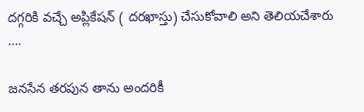దగ్గరికి వచ్చే అప్లికేషన్ ( దరఖాస్తు) చేసుకోవాలి అని తెలియచేశారు ….

జనసేన తరపున తాను అందరికీ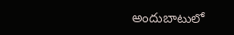అందుబాటులో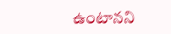ఉంటానని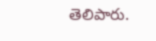తెలిపారు.